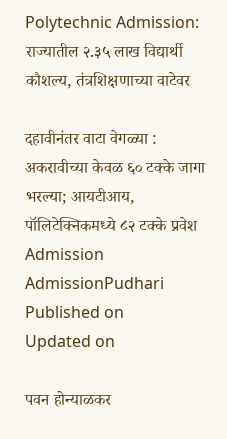Polytechnic Admission: राज्यातील २.३५ लाख विद्यार्थी कौशल्य, तंत्रशिक्षणाच्या वाटेवर

दहावीनंतर वाटा वेगळ्या : अकरावीच्या केवळ ६० टक्के जागा भरल्या; आयटीआय, पॉलिटेक्निकमध्ये ८२ टक्के प्रवेश
Admission
AdmissionPudhari
Published on
Updated on

पवन होन्याळकर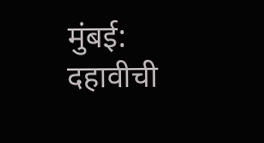मुंबई: दहावीची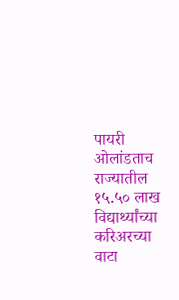पायरी ओलांडताच राज्यातील १५.५० लाख विद्यार्थ्यांच्या करिअरच्या वाटा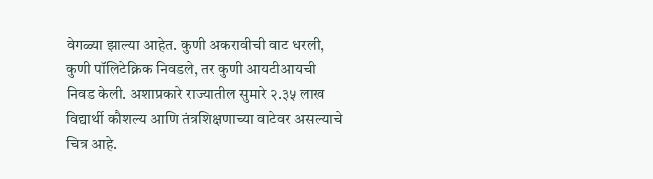वेगळ्या झाल्या आहेत. कुणी अकरावीची वाट धरली, कुणी पॉलिटेक्निक निवडले, तर कुणी आयटीआयची निवड केली. अशाप्रकारे राज्यातील सुमारे २.३५ लाख विद्यार्थी कौशल्य आणि तंत्रशिक्षणाच्या वाटेवर असल्याचे चित्र आहे.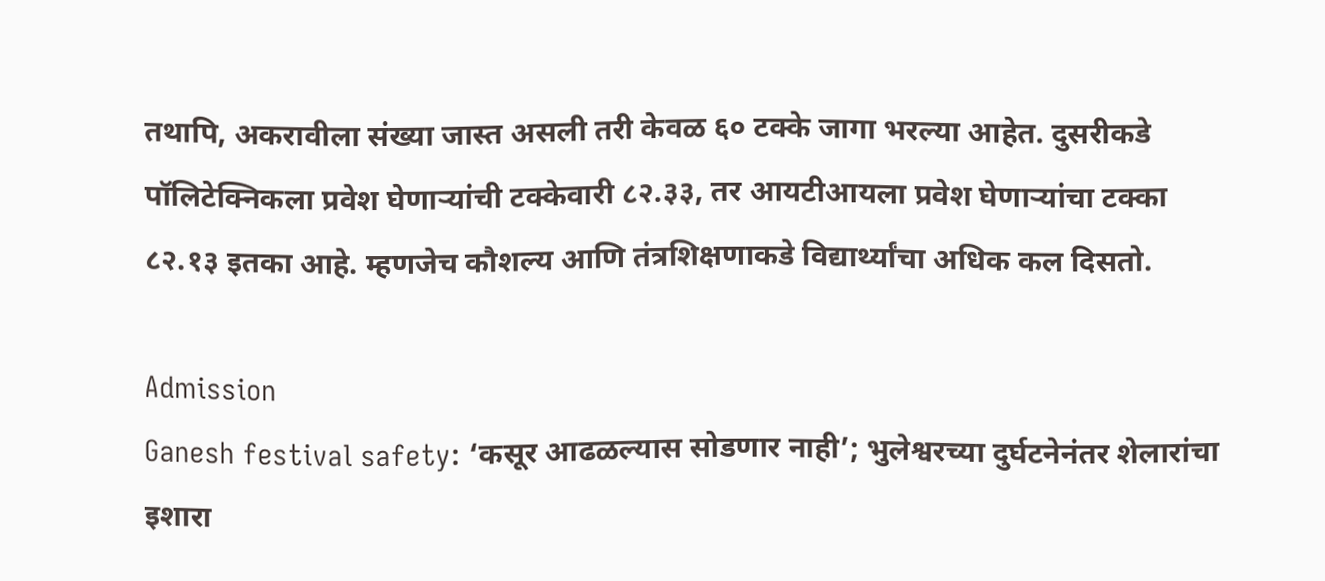तथापि, अकरावीला संख्या जास्त असली तरी केवळ ६० टक्के जागा भरल्या आहेत. दुसरीकडे पॉलिटेक्निकला प्रवेश घेणाऱ्यांची टक्केवारी ८२.३३, तर आयटीआयला प्रवेश घेणाऱ्यांचा टक्का ८२.१३ इतका आहे. म्हणजेच कौशल्य आणि तंत्रशिक्षणाकडे विद्यार्थ्यांचा अधिक कल दिसतो.

Admission
Ganesh festival safety: ‘कसूर आढळल्यास सोडणार नाही’; भुलेश्वरच्या दुर्घटनेनंतर शेलारांचा इशारा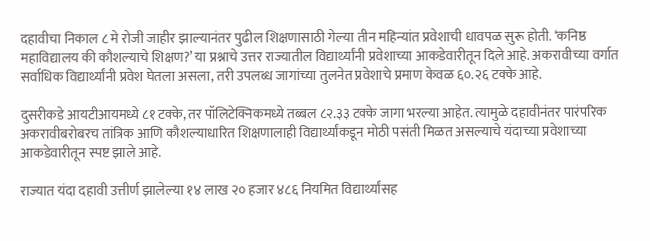दहावीचा निकाल ८ मे रोजी जाहीर झाल्यानंतर पुढील शिक्षणासाठी गेल्या तीन महिन्यांत प्रवेशाची धावपळ सुरू होती. ‘कनिष्ठ महाविद्यालय की कौशल्याचे शिक्षण?’ या प्रश्नाचे उत्तर राज्यातील विद्यार्थ्यांनी प्रवेशाच्या आकडेवारीतून दिले आहे. अकरावीच्या वर्गात सर्वाधिक विद्यार्थ्यांनी प्रवेश घेतला असला, तरी उपलब्ध जागांच्या तुलनेत प्रवेशाचे प्रमाण केवळ ६०.२६ टक्के आहे.

दुसरीकडे आयटीआयमध्ये ८१ टक्के, तर पॉलिटेक्निकमध्ये तब्बल ८२.३३ टक्के जागा भरल्या आहेत. त्यामुळे दहावीनंतर पारंपरिक अकरावीबरोबरच तांत्रिक आणि कौशल्याधारित शिक्षणालाही विद्यार्थ्यांकडून मोठी पसंती मिळत असल्याचे यंदाच्या प्रवेशाच्या आकडेवारीतून स्पष्ट झाले आहे.

राज्यात यंदा दहावी उत्तीर्ण झालेल्या १४ लाख २० हजार ४८६ नियमित विद्यार्थ्यांसह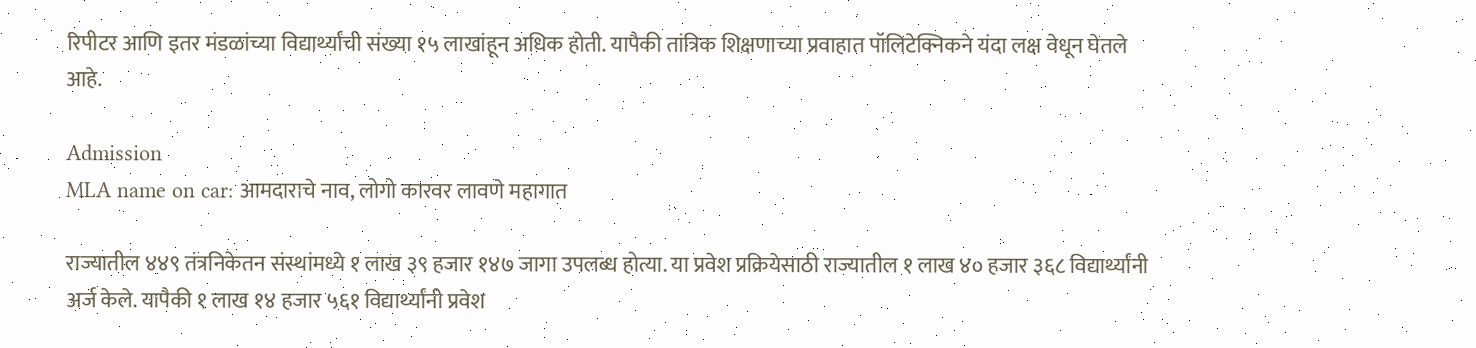रिपीटर आणि इतर मंडळांच्या विद्यार्थ्यांची संख्या १५ लाखांहून अधिक होती. यापैकी तांत्रिक शिक्षणाच्या प्रवाहात पॉलिटेक्निकने यंदा लक्ष वेधून घेतले आहे.

Admission
MLA name on car: आमदाराचे नाव, लोगो कारवर लावणे महागात

राज्यातील ४४९ तंत्रनिकेतन संस्थांमध्ये १ लाख ३९ हजार १४७ जागा उपलब्ध होत्या. या प्रवेश प्रक्रियेसाठी राज्यातील १ लाख ४० हजार ३६८ विद्यार्थ्यांनी अर्ज केले. यापैकी १ लाख १४ हजार ५६१ विद्यार्थ्यांनी प्रवेश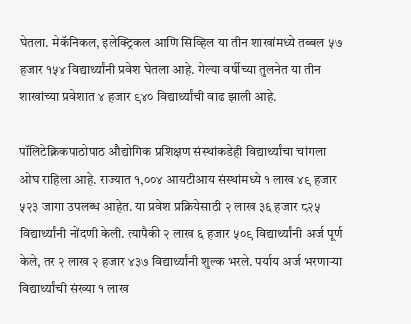घेतला. मेकॅनिकल, इलेक्ट्रिकल आणि सिव्हिल या तीन शाखांमध्ये तब्बल ५७ हजार १५४ विद्यार्थ्यांनी प्रवेश घेतला आहे. गेल्या वर्षीच्या तुलनेत या तीन शाखांच्या प्रवेशात ४ हजार ९४० विद्यार्थ्यांची वाढ झाली आहे.

पॉलिटेक्निकपाठोपाठ औद्योगिक प्रशिक्षण संस्थांकडेही विद्यार्थ्यांचा चांगला ओघ राहिला आहे. राज्यात १,००४ आयटीआय संस्थांमध्ये १ लाख ४९ हजार ५२३ जागा उपलब्ध आहेत. या प्रवेश प्रक्रियेसाठी २ लाख ३६ हजार ८२५ विद्यार्थ्यांनी नोंदणी केली. त्यापैकी २ लाख ६ हजार ५०९ विद्यार्थ्यांनी अर्ज पूर्ण केले, तर २ लाख २ हजार ४३७ विद्यार्थ्यांनी शुल्क भरले. पर्याय अर्ज भरणाऱ्या विद्यार्थ्यांची संख्या १ लाख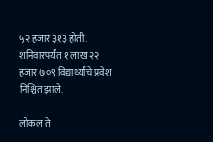५२ हजार ३१३ होती. शनिवारपर्यंत १ लाख २२ हजार ७०९ विद्यार्थ्यांचे प्रवेश निश्चित झाले.

लोकल ते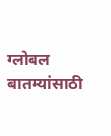ग्लोबल बातम्यांसाठी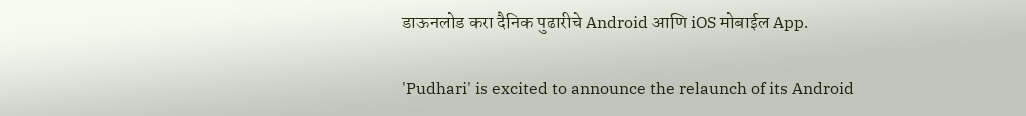डाऊनलोड करा दैनिक पुढारीचे Android आणि iOS मोबाईल App.

'Pudhari' is excited to announce the relaunch of its Android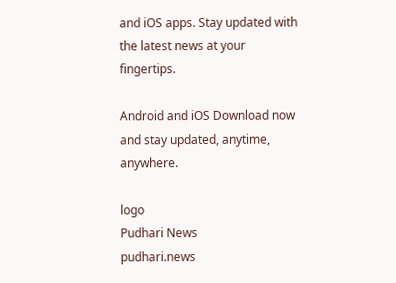and iOS apps. Stay updated with the latest news at your fingertips.

Android and iOS Download now and stay updated, anytime, anywhere.

logo
Pudhari News
pudhari.news